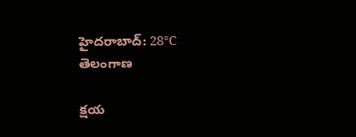హైదరాబాద్: 28°C
తెలంగాణ

క్షయ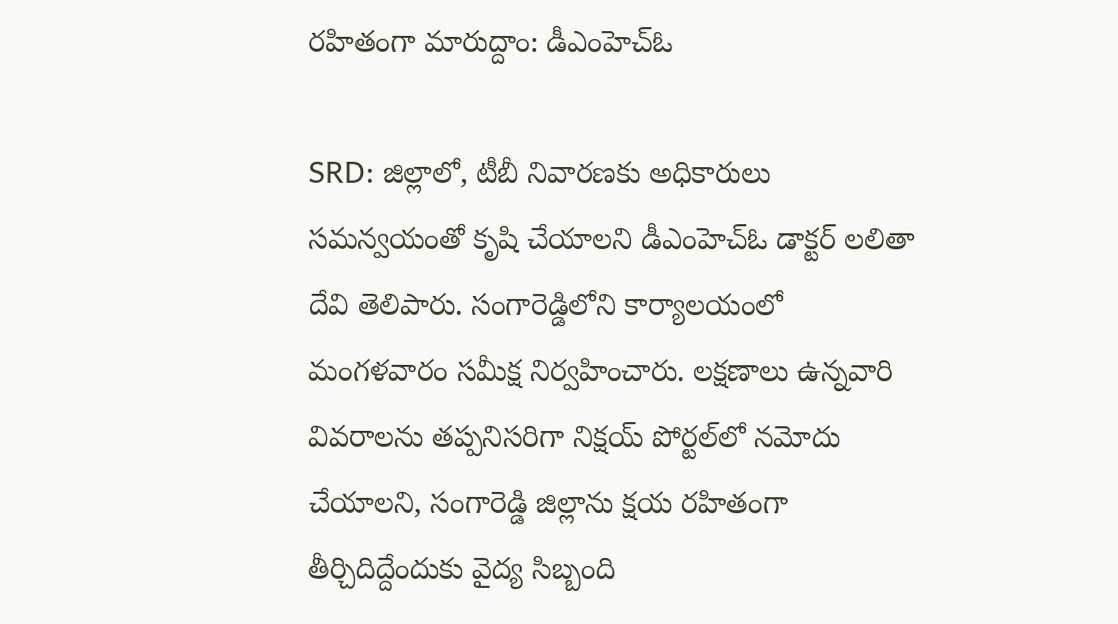రహితంగా మారుద్దాం: డీఎంహెచ్‌ఓ

SRD: జిల్లాలో, టీబీ నివారణకు అధికారులు సమన్వయంతో కృషి చేయాలని డీఎంహెచ్‌ఓ డాక్టర్ లలితా దేవి తెలిపారు. సంగారెడ్డిలోని కార్యాలయంలో మంగళవారం సమీక్ష నిర్వహించారు. లక్షణాలు ఉన్నవారి వివరాలను తప్పనిసరిగా నిక్షయ్ పోర్టల్‌లో నమోదు చేయాలని, సంగారెడ్డి జిల్లాను క్షయ రహితంగా తీర్చిదిద్దేందుకు వైద్య సిబ్బంది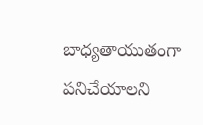బాధ్యతాయుతంగా పనిచేయాలని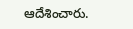ఆదేశించారు.